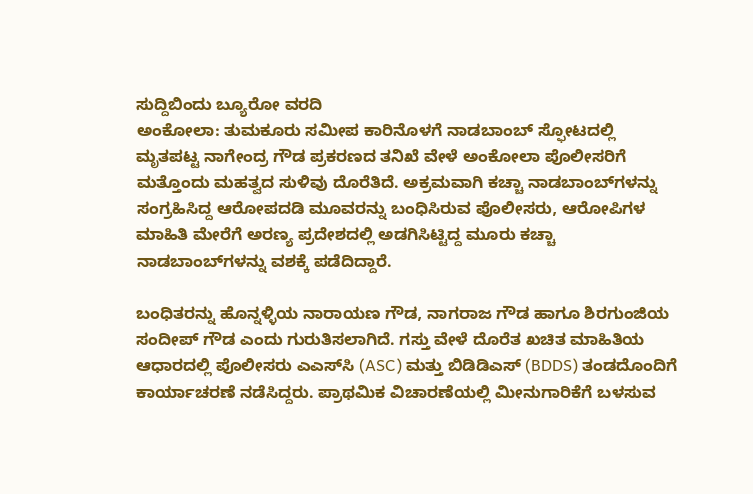ಸುದ್ದಿಬಿಂದು ಬ್ಯೂರೋ‌ ವರದಿ
ಅಂಕೋಲಾ: ತುಮಕೂರು ಸಮೀಪ ಕಾರಿನೊಳಗೆ ನಾಡಬಾಂಬ್ ಸ್ಫೋಟದಲ್ಲಿ ಮೃತಪಟ್ಟ ನಾಗೇಂದ್ರ ಗೌಡ ಪ್ರಕರಣದ ತನಿಖೆ ವೇಳೆ ಅಂಕೋಲಾ ಪೊಲೀಸರಿಗೆ ಮತ್ತೊಂದು ಮಹತ್ವದ ಸುಳಿವು ದೊರೆತಿದೆ. ಅಕ್ರಮವಾಗಿ ಕಚ್ಚಾ ನಾಡಬಾಂಬ್‌ಗಳನ್ನು ಸಂಗ್ರಹಿಸಿದ್ದ ಆರೋಪದಡಿ ಮೂವರನ್ನು ಬಂಧಿಸಿರುವ ಪೊಲೀಸರು, ಆರೋಪಿಗಳ ಮಾಹಿತಿ ಮೇರೆಗೆ ಅರಣ್ಯ ಪ್ರದೇಶದಲ್ಲಿ ಅಡಗಿಸಿಟ್ಟಿದ್ದ ಮೂರು ಕಚ್ಚಾ ನಾಡಬಾಂಬ್‌ಗಳನ್ನು ವಶಕ್ಕೆ ಪಡೆದಿದ್ದಾರೆ.

ಬಂಧಿತರನ್ನು ಹೊನ್ನಳ್ಳಿಯ ನಾರಾಯಣ ಗೌಡ, ನಾಗರಾಜ ಗೌಡ ಹಾಗೂ ಶಿರಗುಂಜಿಯ ಸಂದೀಪ್ ಗೌಡ ಎಂದು ಗುರುತಿಸಲಾಗಿದೆ. ಗಸ್ತು ವೇಳೆ ದೊರೆತ ಖಚಿತ ಮಾಹಿತಿಯ ಆಧಾರದಲ್ಲಿ ಪೊಲೀಸರು ಎಎಸ್‌ಸಿ (ASC) ಮತ್ತು ಬಿಡಿಡಿಎಸ್ (BDDS) ತಂಡದೊಂದಿಗೆ ಕಾರ್ಯಾಚರಣೆ ನಡೆಸಿದ್ದರು. ಪ್ರಾಥಮಿಕ ವಿಚಾರಣೆಯಲ್ಲಿ ಮೀನುಗಾರಿಕೆಗೆ ಬಳಸುವ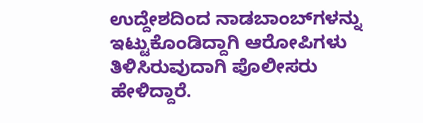ಉದ್ದೇಶದಿಂದ ನಾಡಬಾಂಬ್‌ಗಳನ್ನು ಇಟ್ಟುಕೊಂಡಿದ್ದಾಗಿ ಆರೋಪಿಗಳು ತಿಳಿಸಿರುವುದಾಗಿ ಪೊಲೀಸರು ಹೇಳಿದ್ದಾರೆ.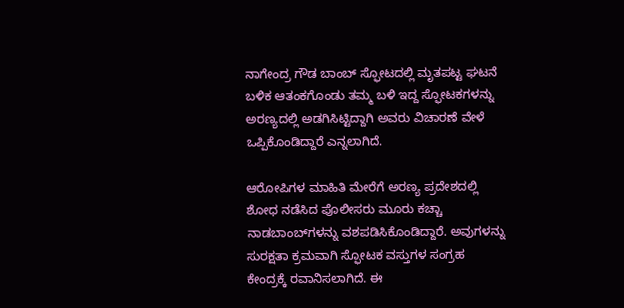ನಾಗೇಂದ್ರ ಗೌಡ ಬಾಂಬ್ ಸ್ಫೋಟದಲ್ಲಿ ಮೃತಪಟ್ಟ ಘಟನೆ ಬಳಿಕ ಆತಂಕಗೊಂಡು ತಮ್ಮ ಬಳಿ ಇದ್ದ ಸ್ಫೋಟಕಗಳನ್ನು ಅರಣ್ಯದಲ್ಲಿ ಅಡಗಿಸಿಟ್ಟಿದ್ದಾಗಿ ಅವರು ವಿಚಾರಣೆ ವೇಳೆ ಒಪ್ಪಿಕೊಂಡಿದ್ದಾರೆ ಎನ್ನಲಾಗಿದೆ.

ಆರೋಪಿಗಳ ಮಾಹಿತಿ ಮೇರೆಗೆ ಅರಣ್ಯ ಪ್ರದೇಶದಲ್ಲಿ ಶೋಧ ನಡೆಸಿದ ಪೊಲೀಸರು ಮೂರು ಕಚ್ಚಾ ನಾಡಬಾಂಬ್‌ಗಳನ್ನು ವಶಪಡಿಸಿಕೊಂಡಿದ್ದಾರೆ. ಅವುಗಳನ್ನು ಸುರಕ್ಷತಾ ಕ್ರಮವಾಗಿ ಸ್ಫೋಟಕ ವಸ್ತುಗಳ ಸಂಗ್ರಹ ಕೇಂದ್ರಕ್ಕೆ ರವಾನಿಸಲಾಗಿದೆ. ಈ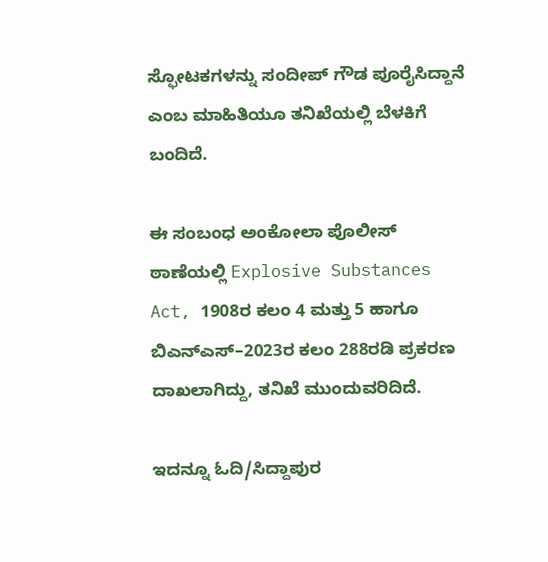ಸ್ಫೋಟಕಗಳನ್ನು ಸಂದೀಪ್ ಗೌಡ ಪೂರೈಸಿದ್ದಾನೆ ಎಂಬ ಮಾಹಿತಿಯೂ ತನಿಖೆಯಲ್ಲಿ ಬೆಳಕಿಗೆ ಬಂದಿದೆ.

ಈ ಸಂಬಂಧ ಅಂಕೋಲಾ ಪೊಲೀಸ್ ಠಾಣೆಯಲ್ಲಿ Explosive Substances Act, 1908ರ ಕಲಂ 4 ಮತ್ತು 5 ಹಾಗೂ ಬಿಎನ್‌ಎಸ್–2023ರ ಕಲಂ 288ರಡಿ ಪ್ರಕರಣ ದಾಖಲಾಗಿದ್ದು, ತನಿಖೆ ಮುಂದುವರಿದಿದೆ.

ಇದನ್ನೂ ಓದಿ/ಸಿದ್ದಾಪುರ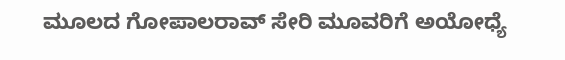ಮೂಲದ ಗೋಪಾಲರಾವ್ ಸೇರಿ ಮೂವರಿಗೆ ಅಯೋಧ್ಯೆ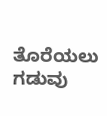ತೊರೆಯಲು ಗಡುವು